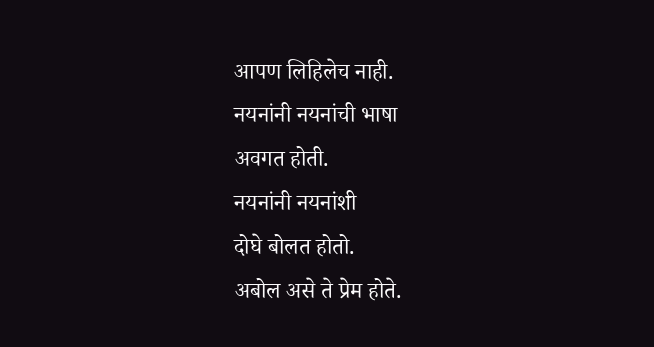आपण लिहिलेच नाही.
नयनांनी नयनांची भाषा
अवगत होती.
नयनांनी नयनांशी
दोघे बोलत होतो.
अबोल असे ते प्रेम होते.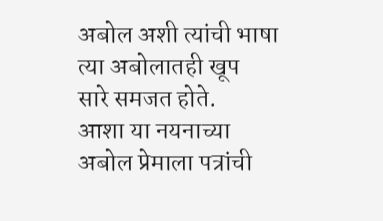अबोल अशी त्यांची भाषा
त्या अबोलातही खूप
सारे समजत होते.
आशा या नयनाच्या
अबोल प्रेमाला पत्रांची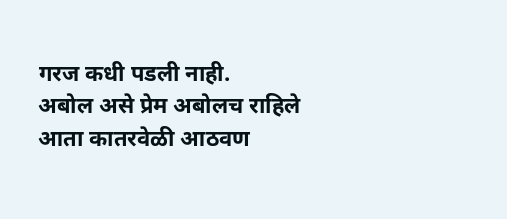गरज कधी पडली नाही.
अबोल असे प्रेम अबोलच राहिले
आता कातरवेळी आठवण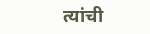त्यांची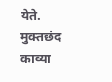येते.
मुक्तछंद काव्या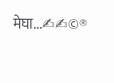मेघा...✍✍©®